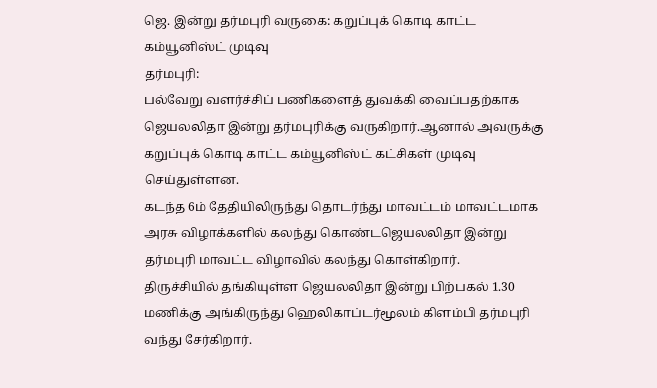ஜெ. இன்று தர்மபுரி வருகை: கறுப்புக் கொடி காட்ட கம்யூனிஸ்ட் முடிவு
தர்மபுரி:
பல்வேறு வளர்ச்சிப் பணிகளைத் துவக்கி வைப்பதற்காக ஜெயலலிதா இன்று தர்மபுரிக்கு வருகிறார்.ஆனால் அவருக்கு கறுப்புக் கொடி காட்ட கம்யூனிஸ்ட் கட்சிகள் முடிவு செய்துள்ளன.
கடந்த 6ம் தேதியிலிருந்து தொடர்ந்து மாவட்டம் மாவட்டமாக அரசு விழாக்களில் கலந்து கொண்டஜெயலலிதா இன்று தர்மபுரி மாவட்ட விழாவில் கலந்து கொள்கிறார்.
திருச்சியில் தங்கியுள்ள ஜெயலலிதா இன்று பிற்பகல் 1.30 மணிக்கு அங்கிருந்து ஹெலிகாப்டர்மூலம் கிளம்பி தர்மபுரி வந்து சேர்கிறார்.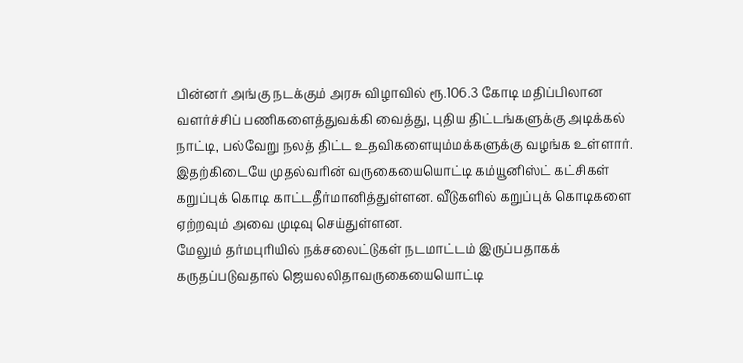பின்னர் அங்கு நடக்கும் அரசு விழாவில் ரூ.106.3 கோடி மதிப்பிலான வளர்ச்சிப் பணிகளைத்துவக்கி வைத்து, புதிய திட்டங்களுக்கு அடிக்கல் நாட்டி, பல்வேறு நலத் திட்ட உதவிகளையும்மக்களுக்கு வழங்க உள்ளார்.
இதற்கிடையே முதல்வரின் வருகையையொட்டி கம்யூனிஸ்ட் கட்சிகள் கறுப்புக் கொடி காட்டதீர்மானித்துள்ளன. வீடுகளில் கறுப்புக் கொடிகளை ஏற்றவும் அவை முடிவு செய்துள்ளன.
மேலும் தர்மபுரியில் நக்சலைட்டுகள் நடமாட்டம் இருப்பதாகக் கருதப்படுவதால் ஜெயலலிதாவருகையையொட்டி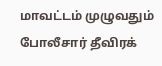மாவட்டம் முழுவதும் போலீசார் தீவிரக்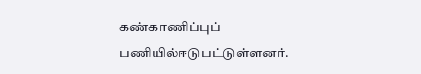கண்காணிப்புப் பணியில்ஈடுபட்டுள்ளனர்.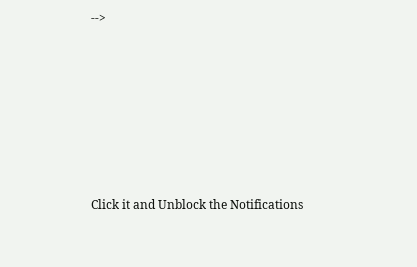-->












Click it and Unblock the Notifications